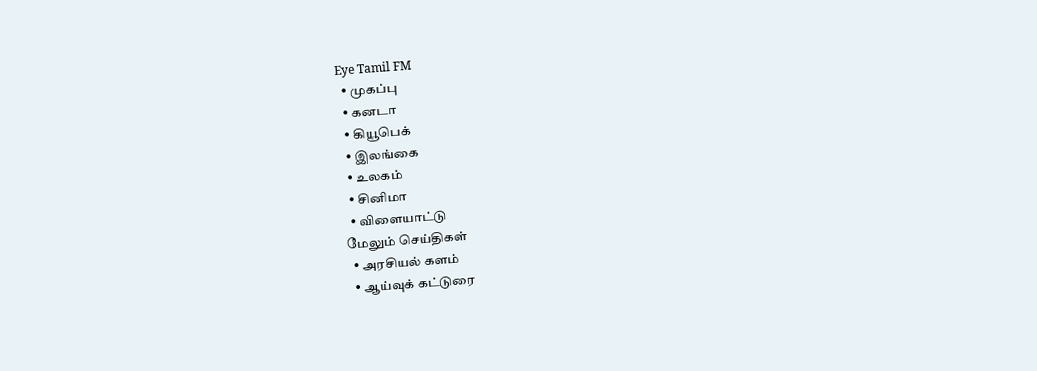Eye Tamil FM
  • முகப்பு
  • கனடா
  • கியூபெக்
  • இலங்கை
  • உலகம்
  • சினிமா
  • விளையாட்டு
மேலும் செய்திகள்
  • அரசியல் களம்
  • ஆய்வுக் கட்டுரை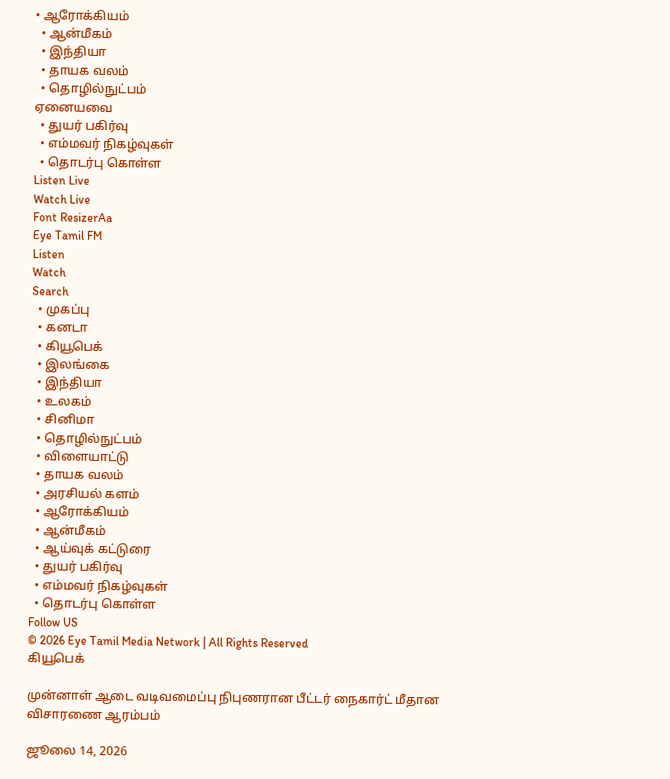• ஆரோக்கியம்
  • ஆன்மீகம்
  • இந்தியா
  • தாயக வலம்
  • தொழில்நுட்பம்
ஏனையவை
  • துயர் பகிர்வு
  • எம்மவர் நிகழ்வுகள்
  • தொடர்பு கொள்ள
Listen Live
Watch Live
Font ResizerAa
Eye Tamil FM
Listen
Watch
Search
  • முகப்பு
  • கனடா
  • கியூபெக்
  • இலங்கை
  • இந்தியா
  • உலகம்
  • சினிமா
  • தொழில்நுட்பம்
  • விளையாட்டு
  • தாயக வலம்
  • அரசியல் களம்
  • ஆரோக்கியம்
  • ஆன்மீகம்
  • ஆய்வுக் கட்டுரை
  • துயர் பகிர்வு
  • எம்மவர் நிகழ்வுகள்
  • தொடர்பு கொள்ள
Follow US
© 2026 Eye Tamil Media Network | All Rights Reserved
கியூபெக்

முன்னாள் ஆடை வடிவமைப்பு நிபுணரான பீட்டர் நைகார்ட் மீதான விசாரணை ஆரம்பம்

ஜூலை 14, 2026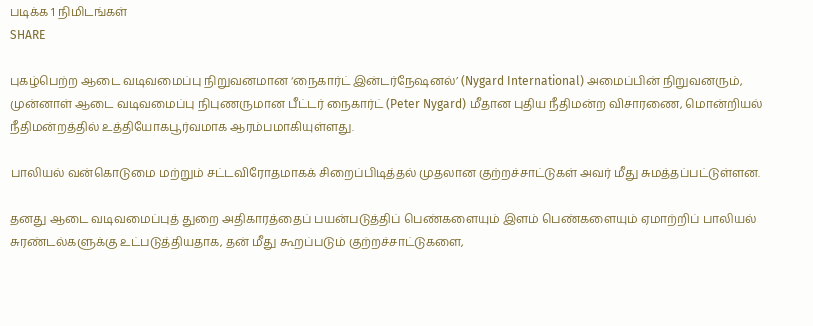படிக்க 1 நிமிடங்கள்
SHARE

புகழ்பெற்ற ஆடை வடிவமைப்பு நிறுவனமான ‘நைகார்ட் இன்டர்நேஷனல்’ (Nygard International) அமைப்பின் நிறுவனரும், முன்னாள் ஆடை வடிவமைப்பு நிபுணருமான பீட்டர் நைகார்ட் (Peter Nygard) மீதான புதிய நீதிமன்ற விசாரணை, மொன்றியல் நீதிமன்றத்தில் உத்தியோகபூர்வமாக ஆரம்பமாகியுள்ளது.

பாலியல் வன்கொடுமை மற்றும் சட்டவிரோதமாகக் சிறைப்பிடித்தல் முதலான குற்றச்சாட்டுகள் அவர் மீது சுமத்தப்பட்டுள்ளன.

தனது ஆடை வடிவமைப்புத் துறை அதிகாரத்தைப் பயன்படுத்திப் பெண்களையும் இளம் பெண்களையும் ஏமாற்றிப் பாலியல் சுரண்டல்களுக்கு உட்படுத்தியதாக, தன் மீது கூறப்படும் குற்றச்சாட்டுகளை,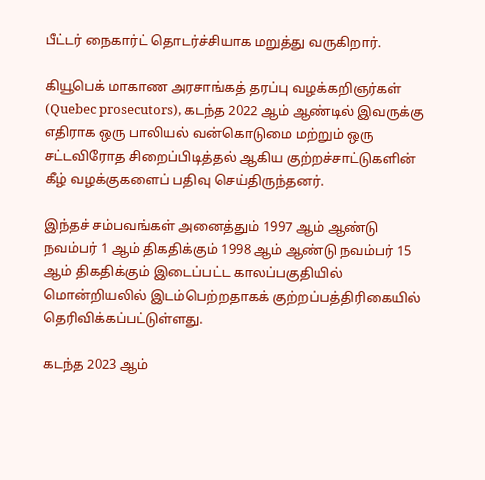பீட்டர் நைகார்ட் தொடர்ச்சியாக மறுத்து வருகிறார்.

கியூபெக் மாகாண அரசாங்கத் தரப்பு வழக்கறிஞர்கள் (Quebec prosecutors), கடந்த 2022 ஆம் ஆண்டில் இவருக்கு எதிராக ஒரு பாலியல் வன்கொடுமை மற்றும் ஒரு சட்டவிரோத சிறைப்பிடித்தல் ஆகிய குற்றச்சாட்டுகளின் கீழ் வழக்குகளைப் பதிவு செய்திருந்தனர்.

இந்தச் சம்பவங்கள் அனைத்தும் 1997 ஆம் ஆண்டு நவம்பர் 1 ஆம் திகதிக்கும் 1998 ஆம் ஆண்டு நவம்பர் 15 ஆம் திகதிக்கும் இடைப்பட்ட காலப்பகுதியில் மொன்றியலில் இடம்பெற்றதாகக் குற்றப்பத்திரிகையில் தெரிவிக்கப்பட்டுள்ளது.

கடந்த 2023 ஆம்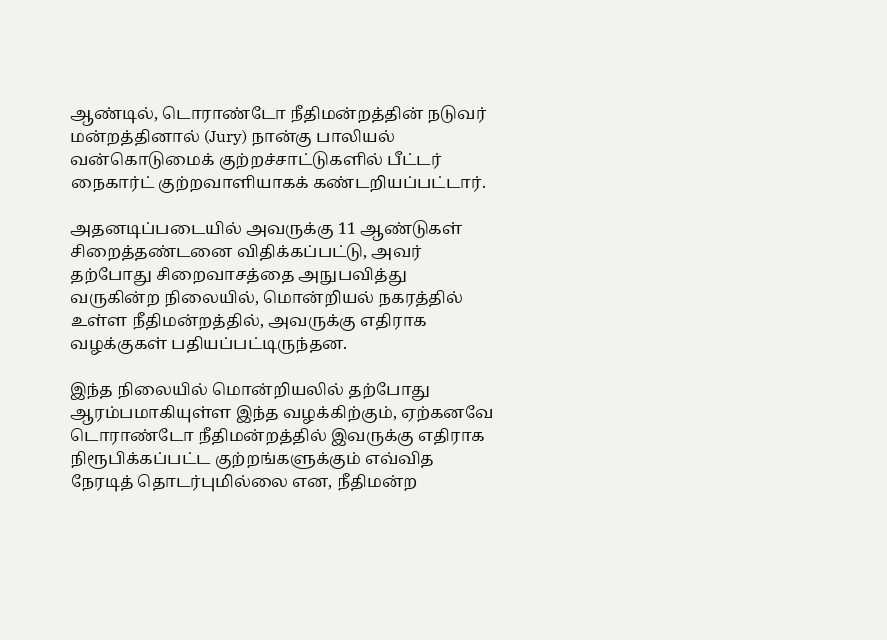ஆண்டில், டொராண்டோ நீதிமன்றத்தின் நடுவர் மன்றத்தினால் (Jury) நான்கு பாலியல் வன்கொடுமைக் குற்றச்சாட்டுகளில் பீட்டர் நைகார்ட் குற்றவாளியாகக் கண்டறியப்பட்டார்.

அதனடிப்படையில் அவருக்கு 11 ஆண்டுகள் சிறைத்தண்டனை விதிக்கப்பட்டு, அவர் தற்போது சிறைவாசத்தை அநுபவித்து வருகின்ற நிலையில், மொன்றியல் நகரத்தில் உள்ள நீதிமன்றத்தில், அவருக்கு எதிராக வழக்குகள் பதியப்பட்டிருந்தன.

இந்த நிலையில் மொன்றியலில் தற்போது ஆரம்பமாகியுள்ள இந்த வழக்கிற்கும், ஏற்கனவே டொராண்டோ நீதிமன்றத்தில் இவருக்கு எதிராக நிரூபிக்கப்பட்ட குற்றங்களுக்கும் எவ்வித நேரடித் தொடர்புமில்லை என, நீதிமன்ற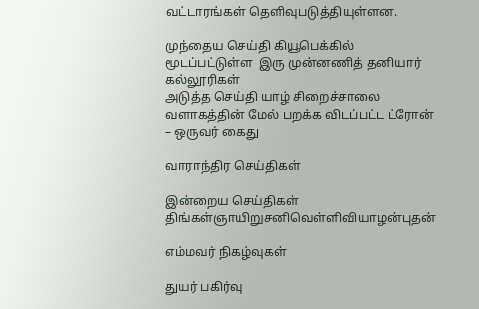வட்டாரங்கள் தெளிவுபடுத்தியுள்ளன.

முந்தைய செய்தி கியூபெக்கில் மூடப்பட்டுள்ள  இரு முன்னணித் தனியார் கல்லூரிகள்
அடுத்த செய்தி யாழ் சிறைச்சாலை வளாகத்தின் மேல் பறக்க விடப்பட்ட ட்ரோன் – ஒருவர் கைது

வாராந்திர செய்திகள்

இன்றைய செய்திகள்
திங்கள்ஞாயிறுசனிவெள்ளிவியாழன்புதன்

எம்மவர் நிகழ்வுகள்

துயர் பகிர்வு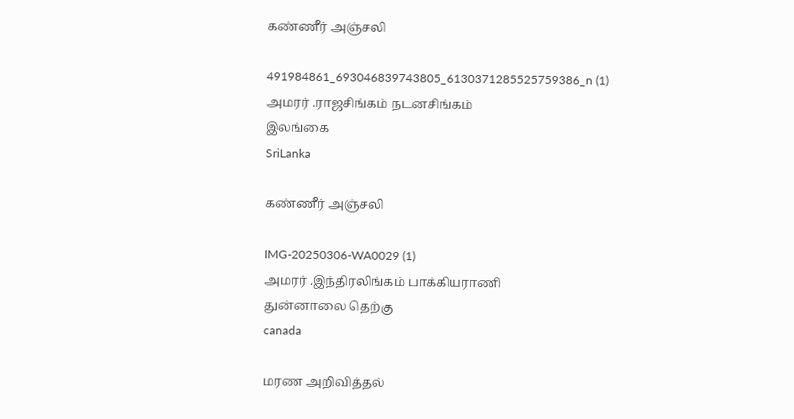கண்ணீர் அஞ்சலி

491984861_693046839743805_6130371285525759386_n (1)
அமரர் .ராஜசிங்கம் நடனசிங்கம்
இலங்கை
SriLanka

கண்ணீர் அஞ்சலி

IMG-20250306-WA0029 (1)
அமரர் .இந்திரலிங்கம் பாக்கியராணி
துன்னாலை தெற்கு
canada

மரண அறிவித்தல்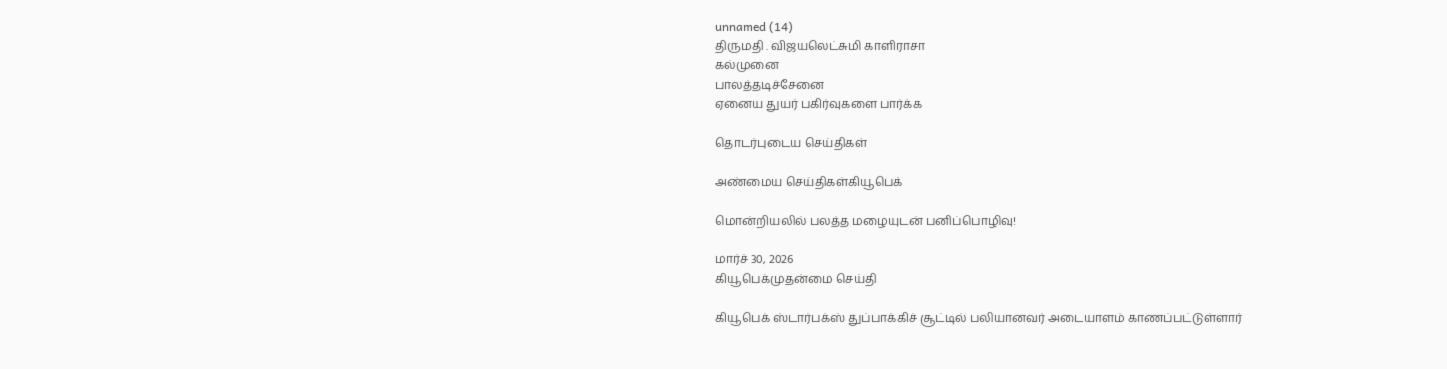unnamed (14)
திருமதி . விஜயலெட்சுமி காளிராசா
கல்முனை
பாலத்தடிச்சேனை
ஏனைய துயர் பகிர்வுகளை பார்க்க

தொடர்புடைய செய்திகள்

அண்மைய செய்திகள்கியூபெக்

மொன்றியலில் பலத்த மழையுடன் பனிப்பொழிவு!

மார்ச் 30, 2026
கியூபெக்முதன்மை செய்தி

கியூபெக் ஸ்டார்பக்ஸ் துப்பாக்கிச் சூட்டில் பலியானவர் அடையாளம் காணப்பட்டுள்ளார்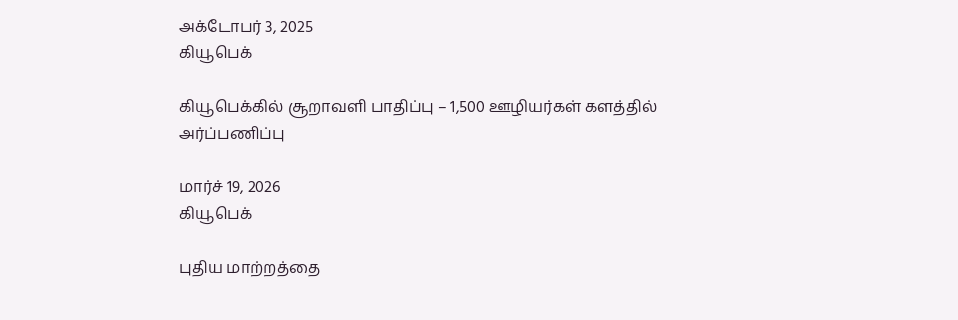அக்டோபர் 3, 2025
கியூபெக்

கியூபெக்கில் சூறாவளி பாதிப்பு – 1,500 ஊழியர்கள் களத்தில் அர்ப்பணிப்பு

மார்ச் 19, 2026
கியூபெக்

புதிய மாற்றத்தை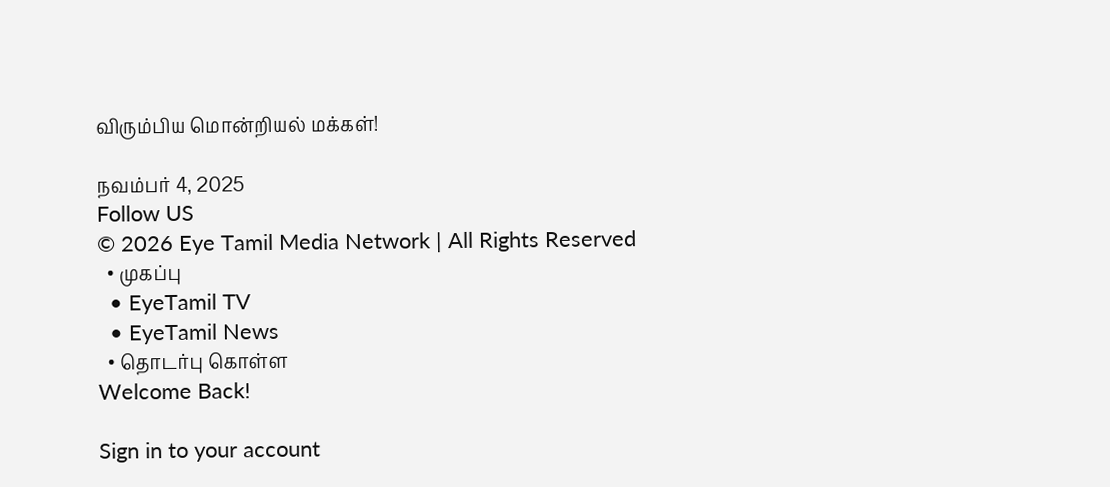விரும்பிய மொன்றியல் மக்கள்!

நவம்பர் 4, 2025
Follow US
© 2026 Eye Tamil Media Network | All Rights Reserved
  • முகப்பு
  • EyeTamil TV
  • EyeTamil News
  • தொடர்பு கொள்ள
Welcome Back!

Sign in to your account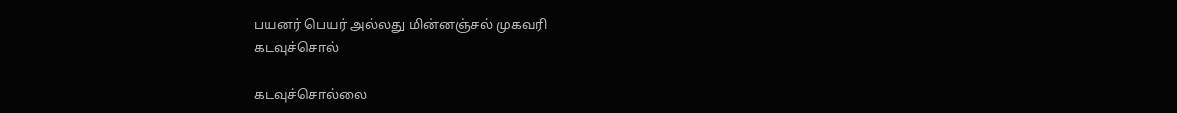பயனர் பெயர் அல்லது மின்னஞ்சல் முகவரி
கடவுச்சொல்

கடவுச்சொல்லை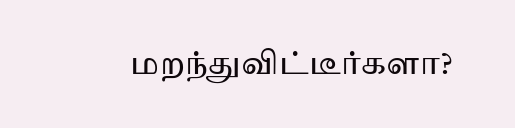மறந்துவிட்டீர்களா?